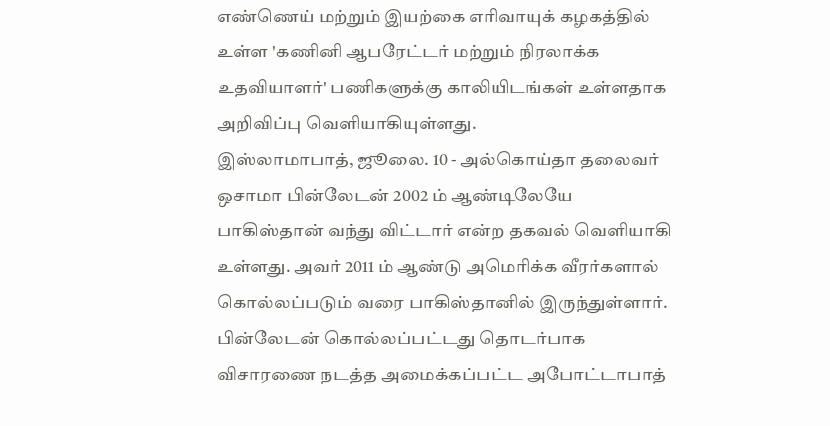எண்ணெய் மற்றும் இயற்கை எரிவாயுக் கழகத்தில் உள்ள 'கணினி ஆபரேட்டர் மற்றும் நிரலாக்க உதவியாளர்' பணிகளுக்கு காலியிடங்கள் உள்ளதாக அறிவிப்பு வெளியாகியுள்ளது.
இஸ்லாமாபாத், ஜூலை. 10 - அல்கொய்தா தலைவர் ஒசாமா பின்லேடன் 2002 ம் ஆண்டிலேயே பாகிஸ்தான் வந்து விட்டார் என்ற தகவல் வெளியாகி உள்ளது. அவர் 2011 ம் ஆண்டு அமெரிக்க வீரர்களால் கொல்லப்படும் வரை பாகிஸ்தானில் இருந்துள்ளார். பின்லேடன் கொல்லப்பட்டது தொடர்பாக விசாரணை நடத்த அமைக்கப்பட்ட அபோட்டாபாத்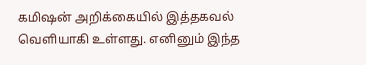கமிஷன் அறிக்கையில் இத்தகவல் வெளியாகி உள்ளது. எனினும் இந்த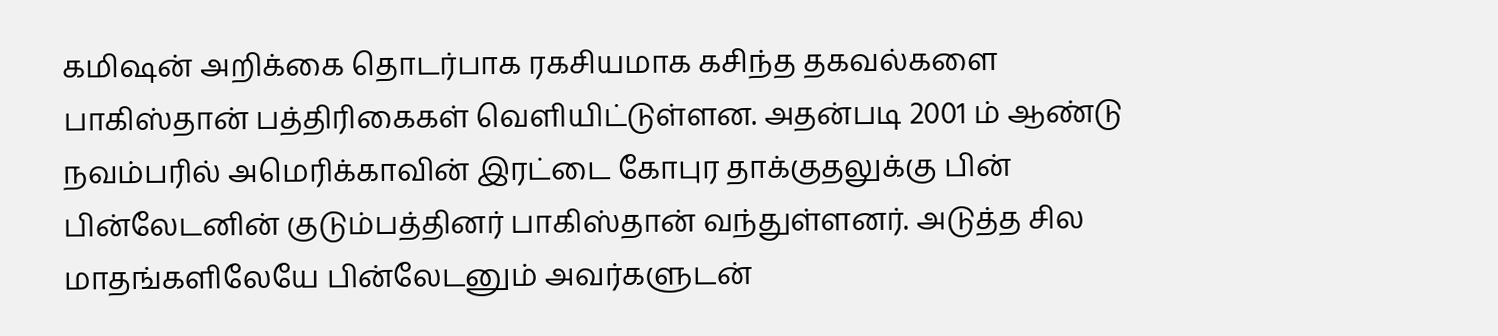கமிஷன் அறிக்கை தொடர்பாக ரகசியமாக கசிந்த தகவல்களை பாகிஸ்தான் பத்திரிகைகள் வெளியிட்டுள்ளன. அதன்படி 2001 ம் ஆண்டு நவம்பரில் அமெரிக்காவின் இரட்டை கோபுர தாக்குதலுக்கு பின் பின்லேடனின் குடும்பத்தினர் பாகிஸ்தான் வந்துள்ளனர். அடுத்த சில மாதங்களிலேயே பின்லேடனும் அவர்களுடன்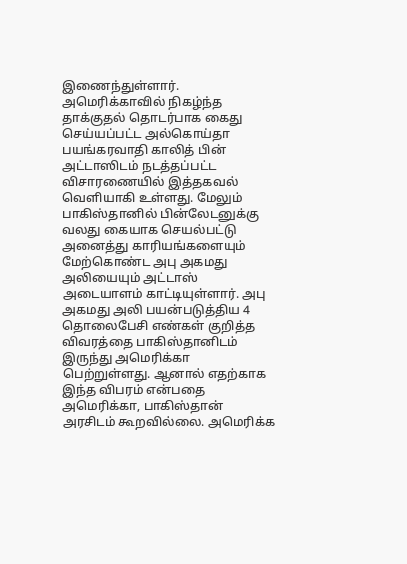இணைந்துள்ளார்.
அமெரிக்காவில் நிகழ்ந்த தாக்குதல் தொடர்பாக கைது செய்யப்பட்ட அல்கொய்தா பயங்கரவாதி காலித் பின் அட்டாஸிடம் நடத்தப்பட்ட விசாரணையில் இத்தகவல் வெளியாகி உள்ளது. மேலும் பாகிஸ்தானில் பின்லேடனுக்கு வலது கையாக செயல்பட்டு அனைத்து காரியங்களையும் மேற்கொண்ட அபு அகமது அலியையும் அட்டாஸ் அடையாளம் காட்டியுள்ளார். அபு அகமது அலி பயன்படுத்திய 4 தொலைபேசி எண்கள் குறித்த விவரத்தை பாகிஸ்தானிடம் இருந்து அமெரிக்கா பெற்றுள்ளது. ஆனால் எதற்காக இந்த விபரம் என்பதை அமெரிக்கா, பாகிஸ்தான் அரசிடம் கூறவில்லை. அமெரிக்க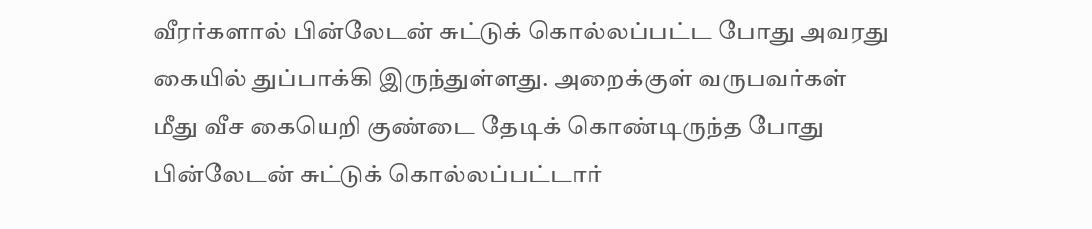வீரர்களால் பின்லேடன் சுட்டுக் கொல்லப்பட்ட போது அவரது கையில் துப்பாக்கி இருந்துள்ளது. அறைக்குள் வருபவர்கள் மீது வீச கையெறி குண்டை தேடிக் கொண்டிருந்த போது பின்லேடன் சுட்டுக் கொல்லப்பட்டார்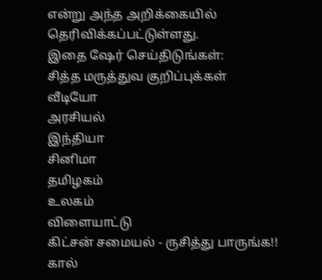என்று அந்த அறிக்கையில் தெரிவிக்கப்பட்டுள்ளது.
இதை ஷேர் செய்திடுங்கள்:
சித்த மருத்துவ குறிப்புக்கள்
வீடியோ
அரசியல்
இந்தியா
சினிமா
தமிழகம்
உலகம்
விளையாட்டு
கிட்சன் சமையல் - ருசித்து பாருங்க!!
கால்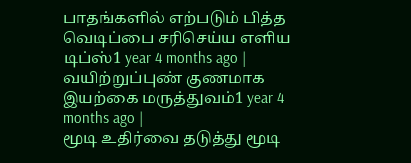பாதங்களில் எற்படும் பித்த வெடிப்பை சரிசெய்ய எளிய டிப்ஸ்1 year 4 months ago |
வயிற்றுப்புண் குணமாக இயற்கை மருத்துவம்1 year 4 months ago |
மூடி உதிர்வை தடுத்து மூடி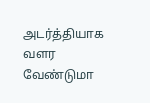அடர்த்தியாக வளர வேண்டுமா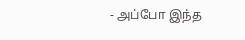- அப்போ இந்த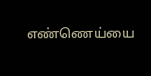எண்ணெய்யை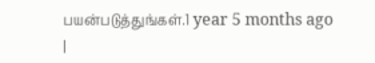பயன்படுத்துங்கள்.1 year 5 months ago |